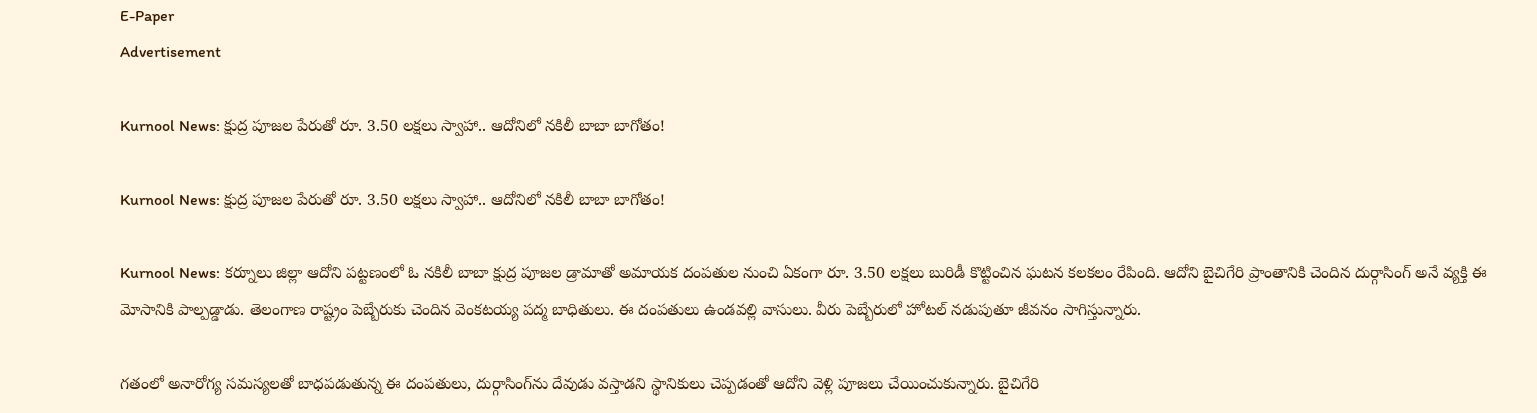E-Paper
Advertisement

Kurnool News: క్షుద్ర పూజల పేరుతో రూ. 3.50 లక్షలు స్వాహా.. ఆదోనిలో నకిలీ బాబా బాగోతం!

Kurnool News: క్షుద్ర పూజల పేరుతో రూ. 3.50 లక్షలు స్వాహా.. ఆదోనిలో నకిలీ బాబా బాగోతం!

Kurnool News: కర్నూలు జిల్లా ఆదోని పట్టణంలో ఓ నకిలీ బాబా క్షుద్ర పూజల డ్రామాతో అమాయక దంపతుల నుంచి ఏకంగా రూ. 3.50 లక్షలు బురిడీ కొట్టించిన ఘటన కలకలం రేపింది. ఆదోని బైచిగేరి ప్రాంతానికి చెందిన దుర్గాసింగ్ అనే వ్యక్తి ఈ మోసానికి పాల్పడ్డాడు. తెలంగాణ రాష్ట్రం పెబ్బేరుకు చెందిన వెంకటయ్య పద్మ బాధితులు. ఈ దంపతులు ఉండవల్లి వాసులు. వీరు పెబ్బేరులో హోటల్ నడుపుతూ జీవనం సాగిస్తున్నారు.

గతంలో అనారోగ్య సమస్యలతో బాధపడుతున్న ఈ దంపతులు, దుర్గాసింగ్‌ను దేవుడు వస్తాడని స్థానికులు చెప్పడంతో ఆదోని వెళ్లి పూజలు చేయించుకున్నారు. బైచిగేరి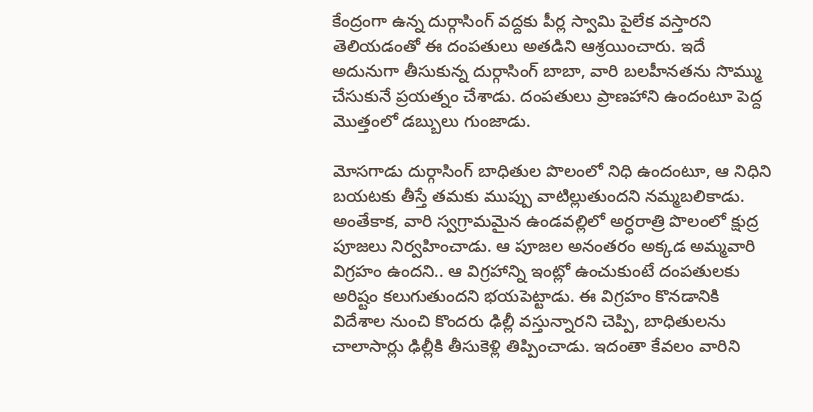కేంద్రంగా ఉన్న దుర్గాసింగ్ వద్దకు పీర్ల స్వామి పైలేక వస్తారని తెలియడంతో ఈ దంపతులు అతడిని ఆశ్రయించారు. ఇదే అదునుగా తీసుకున్న దుర్గాసింగ్ బాబా, వారి బలహీనతను సొమ్ము చేసుకునే ప్రయత్నం చేశాడు. దంపతులు ప్రాణహాని ఉందంటూ పెద్ద మొత్తంలో డబ్బులు గుంజాడు.

మోసగాడు దుర్గాసింగ్ బాధితుల పొలంలో నిధి ఉందంటూ, ఆ నిధిని బయటకు తీస్తే తమకు ముప్పు వాటిల్లుతుందని నమ్మబలికాడు. అంతేకాక, వారి స్వగ్రామమైన ఉండవల్లిలో అర్ధరాత్రి పొలంలో క్షుద్ర పూజలు నిర్వహించాడు. ఆ పూజల అనంతరం అక్కడ అమ్మవారి విగ్రహం ఉందని.. ఆ విగ్రహాన్ని ఇంట్లో ఉంచుకుంటే దంపతులకు అరిష్టం కలుగుతుందని భయపెట్టాడు. ఈ విగ్రహం కొనడానికి విదేశాల నుంచి కొందరు ఢిల్లీ వస్తున్నారని చెప్పి, బాధితులను చాలాసార్లు ఢిల్లీకి తీసుకెళ్లి తిప్పించాడు. ఇదంతా కేవలం వారిని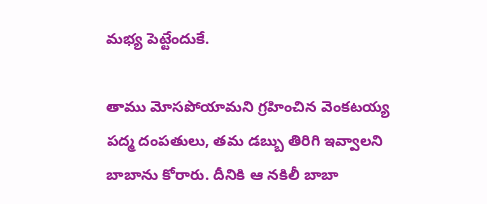మభ్య పెట్టేందుకే.

తాము మోసపోయామని గ్రహించిన వెంకటయ్య పద్మ దంపతులు, తమ డబ్బు తిరిగి ఇవ్వాలని బాబాను కోరారు. దీనికి ఆ నకిలీ బాబా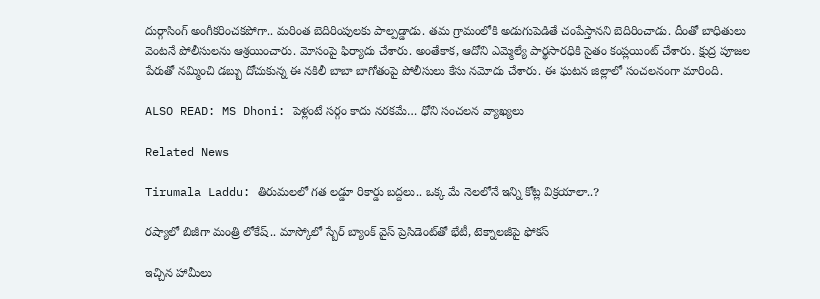దుర్గాసింగ్ అంగీకరించకపోగా.. మరింత బెదిరింపులకు పాల్పడ్డాడు. తమ గ్రామంలోకి అడుగుపెడితే చంపేస్తానని బెదిరించాడు. దీంతో బాధితులు వెంటనే పోలీసులను ఆశ్రయించారు. మోసంపై ఫిర్యాదు చేశారు. అంతేకాక, ఆదోని ఎమ్మెల్యే పార్థసారధికి సైతం కంప్లయింట్ చేశారు. క్షుద్ర పూజల పేరుతో నమ్మించి డబ్బు దోచుకున్న ఈ నకిలీ బాబా బాగోతంపై పోలీసులు కేసు నమోదు చేశారు. ఈ ఘటన జిల్లాలో సంచలనంగా మారింది.

ALSO READ: MS Dhoni: పెళ్లంటే స‌ర్గం కాదు న‌ర‌కమే… ధోని సంచ‌ల‌న వ్యాఖ్య‌లు

Related News

Tirumala Laddu: తిరుమలలో గత లడ్డూ రికార్డు బద్దలు.. ఒక్క మే నెలలోనే ఇన్ని కోట్ల విక్రయాలా..?

రష్యాలో బిజీగా మంత్రి లోకేష్.. మాస్కోలో స్బేర్‌ బ్యాంక్ వైస్ ప్రెసిడెంట్‌తో భేటీ, టెక్నాలజీపై ఫోకస్

ఇచ్చిన హామీలు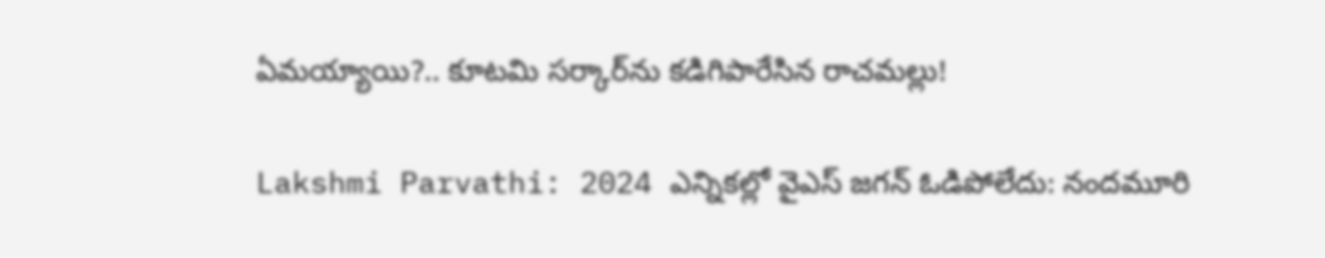ఏమయ్యాయి?.. కూటమి సర్కార్‌ను కడిగిపారేసిన రాచమల్లు!

Lakshmi Parvathi: 2024 ఎన్నికల్లో వైఎస్ జగన్ ఓడిపోలేదు: నందమూరి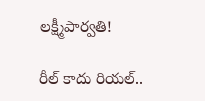లక్ష్మీపార్వతి!

రీల్ కాదు రియల్..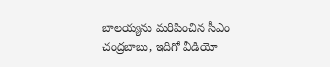బాలయ్యను మరిపించిన సీఎం చంద్రబాబు, ఇదిగో వీడియో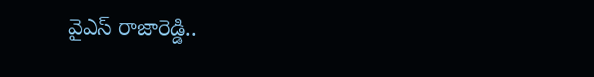వైఎస్ రాజారెడ్డి..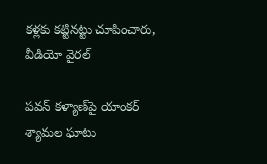కళ్లకు కట్టినట్టు చూపించారు, వీడియో వైరల్

పవన్ కళ్యాణ్‌పై యాంకర్ శ్యామల ఘాటు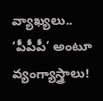వ్యాఖ్యలు.. ‘పీపీపీ’ అంటూ వ్యంగ్యాస్త్రాలు!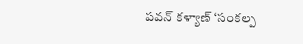పవన్ కళ్యాణ్ ‘సంకల్ప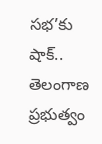సభ’కు షాక్.. తెలంగాణ ప్రభుత్వం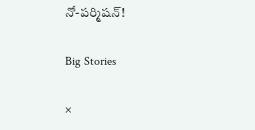నో-పర్మిషన్!

Big Stories

×